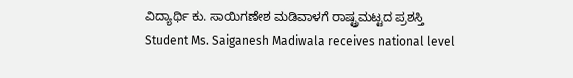ವಿದ್ಯಾರ್ಥಿ ಕು. ಸಾಯಿಗಣೇಶ ಮಡಿವಾಳಗೆ ರಾಷ್ಟ್ರಮಟ್ಟದ ಪ್ರಶಸ್ತಿ
Student Ms. Saiganesh Madiwala receives national level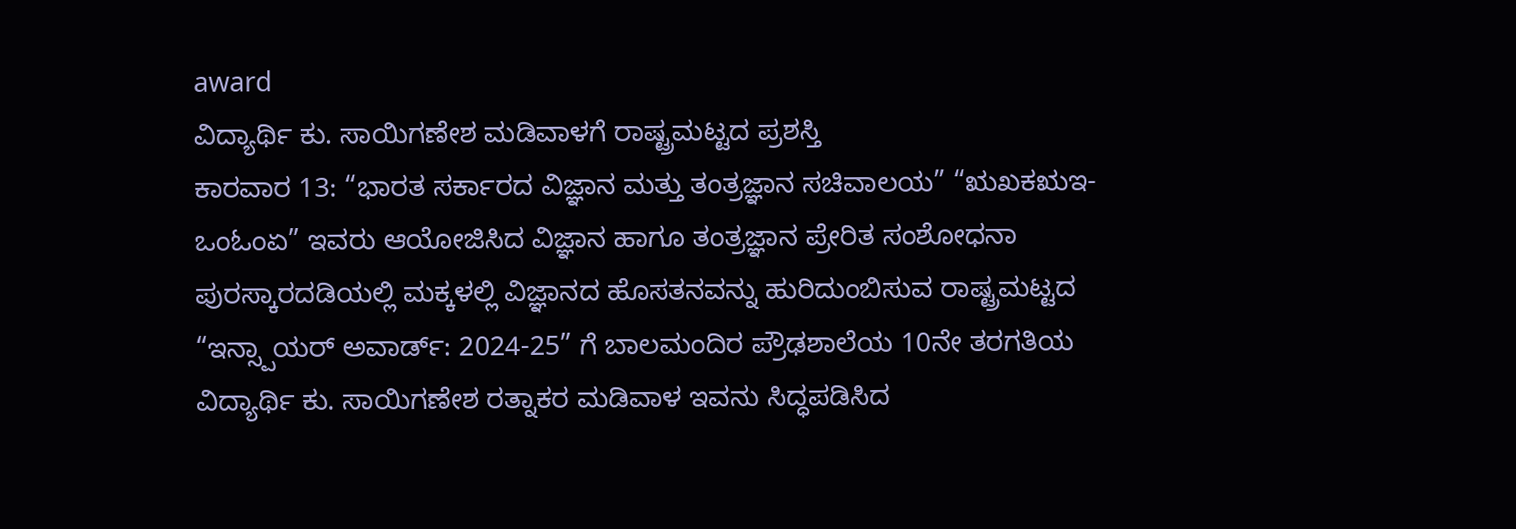award
ವಿದ್ಯಾರ್ಥಿ ಕು. ಸಾಯಿಗಣೇಶ ಮಡಿವಾಳಗೆ ರಾಷ್ಟ್ರಮಟ್ಟದ ಪ್ರಶಸ್ತಿ
ಕಾರವಾರ 13: “ಭಾರತ ಸರ್ಕಾರದ ವಿಜ್ಞಾನ ಮತ್ತು ತಂತ್ರಜ್ಞಾನ ಸಚಿವಾಲಯ” “ಋಖಕಋಇ-ಒಂಓಂಏ” ಇವರು ಆಯೋಜಿಸಿದ ವಿಜ್ಞಾನ ಹಾಗೂ ತಂತ್ರಜ್ಞಾನ ಪ್ರೇರಿತ ಸಂಶೋಧನಾ ಪುರಸ್ಕಾರದಡಿಯಲ್ಲಿ ಮಕ್ಕಳಲ್ಲಿ ವಿಜ್ಞಾನದ ಹೊಸತನವನ್ನು ಹುರಿದುಂಬಿಸುವ ರಾಷ್ಟ್ರಮಟ್ಟದ “ಇನ್ಸ್ಪಾಯರ್ ಅವಾರ್ಡ್: 2024-25” ಗೆ ಬಾಲಮಂದಿರ ಪ್ರೌಢಶಾಲೆಯ 10ನೇ ತರಗತಿಯ ವಿದ್ಯಾರ್ಥಿ ಕು. ಸಾಯಿಗಣೇಶ ರತ್ನಾಕರ ಮಡಿವಾಳ ಇವನು ಸಿದ್ಧಪಡಿಸಿದ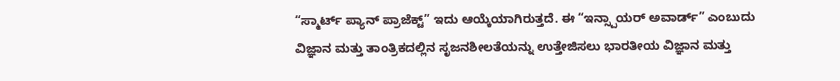“ಸ್ಮಾರ್ಟ್ ಪ್ಯಾನ್ ಪ್ರಾಜೆಕ್ಟ್” ಇದು ಆಯ್ಕೆಯಾಗಿರುತ್ತದೆ. ಈ “ಇನ್ಸ್ಪಾಯರ್ ಅವಾರ್ಡ್” ಎಂಬುದು ವಿಜ್ಞಾನ ಮತ್ತು ತಾಂತ್ರಿಕದಲ್ಲಿನ ಸೃಜನಶೀಲತೆಯನ್ನು ಉತ್ತೇಜಿಸಲು ಭಾರತೀಯ ವಿಜ್ಞಾನ ಮತ್ತು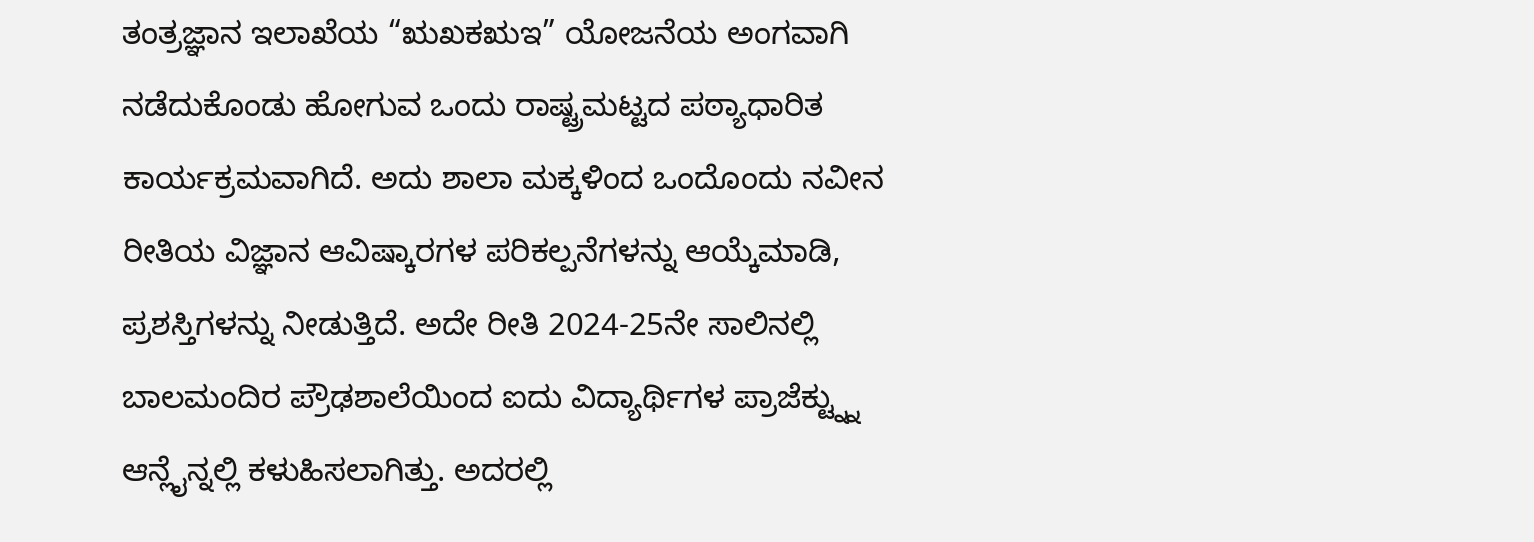ತಂತ್ರಜ್ಞಾನ ಇಲಾಖೆಯ “ಋಖಕಋಇ” ಯೋಜನೆಯ ಅಂಗವಾಗಿ ನಡೆದುಕೊಂಡು ಹೋಗುವ ಒಂದು ರಾಷ್ಟ್ರಮಟ್ಟದ ಪಠ್ಯಾಧಾರಿತ ಕಾರ್ಯಕ್ರಮವಾಗಿದೆ. ಅದು ಶಾಲಾ ಮಕ್ಕಳಿಂದ ಒಂದೊಂದು ನವೀನ ರೀತಿಯ ವಿಜ್ಞಾನ ಆವಿಷ್ಕಾರಗಳ ಪರಿಕಲ್ಪನೆಗಳನ್ನು ಆಯ್ಕೆಮಾಡಿ, ಪ್ರಶಸ್ತಿಗಳನ್ನು ನೀಡುತ್ತಿದೆ. ಅದೇ ರೀತಿ 2024-25ನೇ ಸಾಲಿನಲ್ಲಿ ಬಾಲಮಂದಿರ ಪ್ರೌಢಶಾಲೆಯಿಂದ ಐದು ವಿದ್ಯಾರ್ಥಿಗಳ ಪ್ರಾಜೆಕ್ಟ್ನ್ನು ಆನ್ಲೈನ್ನಲ್ಲಿ ಕಳುಹಿಸಲಾಗಿತ್ತು. ಅದರಲ್ಲಿ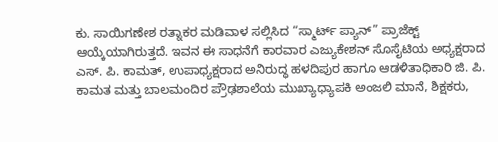ಕು. ಸಾಯಿಗಣೇಶ ರತ್ನಾಕರ ಮಡಿವಾಳ ಸಲ್ಲಿಸಿದ “ಸ್ಮಾರ್ಟ್ ಪ್ಯಾನ್” ಪ್ರಾಜೆಕ್ಟ್ ಆಯ್ಕೆಯಾಗಿರುತ್ತದೆ. ಇವನ ಈ ಸಾಧನೆಗೆ ಕಾರವಾರ ಎಜ್ಯುಕೇಶನ್ ಸೊಸೈಟಿಯ ಅಧ್ಯಕ್ಷರಾದ ಎಸ್. ಪಿ. ಕಾಮತ್, ಉಪಾಧ್ಯಕ್ಷರಾದ ಅನಿರುದ್ಧ ಹಳದಿಪುರ ಹಾಗೂ ಆಡಳಿತಾಧಿಕಾರಿ ಜಿ. ಪಿ. ಕಾಮತ ಮತ್ತು ಬಾಲಮಂದಿರ ಪ್ರೌಢಶಾಲೆಯ ಮುಖ್ಯಾಧ್ಯಾಪಕಿ ಅಂಜಲಿ ಮಾನೆ, ಶಿಕ್ಷಕರು,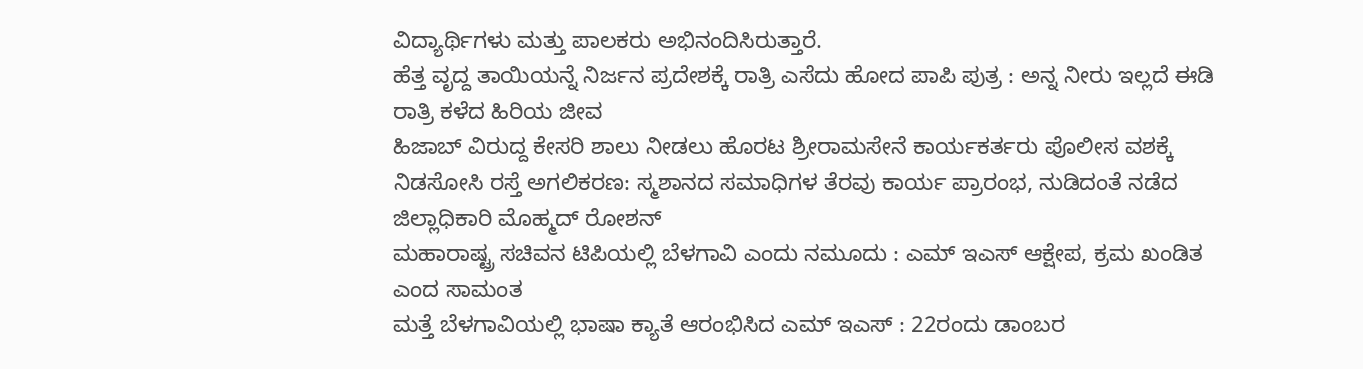ವಿದ್ಯಾರ್ಥಿಗಳು ಮತ್ತು ಪಾಲಕರು ಅಭಿನಂದಿಸಿರುತ್ತಾರೆ.
ಹೆತ್ತ ವೃದ್ದ ತಾಯಿಯನ್ನೆ ನಿರ್ಜನ ಪ್ರದೇಶಕ್ಕೆ ರಾತ್ರಿ ಎಸೆದು ಹೋದ ಪಾಪಿ ಪುತ್ರ : ಅನ್ನ ನೀರು ಇಲ್ಲದೆ ಈಡಿ ರಾತ್ರಿ ಕಳೆದ ಹಿರಿಯ ಜೀವ
ಹಿಜಾಬ್ ವಿರುದ್ದ ಕೇಸರಿ ಶಾಲು ನೀಡಲು ಹೊರಟ ಶ್ರೀರಾಮಸೇನೆ ಕಾರ್ಯಕರ್ತರು ಪೊಲೀಸ ವಶಕ್ಕೆ
ನಿಡಸೋಸಿ ರಸ್ತೆ ಅಗಲಿಕರಣ: ಸ್ಮಶಾನದ ಸಮಾಧಿಗಳ ತೆರವು ಕಾರ್ಯ ಪ್ರಾರಂಭ, ನುಡಿದಂತೆ ನಡೆದ ಜಿಲ್ಲಾಧಿಕಾರಿ ಮೊಹ್ಮದ್ ರೋಶನ್
ಮಹಾರಾಷ್ಟ್ರ ಸಚಿವನ ಟಿಪಿಯಲ್ಲಿ ಬೆಳಗಾವಿ ಎಂದು ನಮೂದು : ಎಮ್ ಇಎಸ್ ಆಕ್ಷೇಪ, ಕ್ರಮ ಖಂಡಿತ ಎಂದ ಸಾಮಂತ
ಮತ್ತೆ ಬೆಳಗಾವಿಯಲ್ಲಿ ಭಾಷಾ ಕ್ಯಾತೆ ಆರಂಭಿಸಿದ ಎಮ್ ಇಎಸ್ : 22ರಂದು ಡಾಂಬರ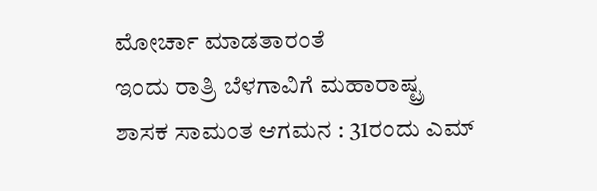ಮೋರ್ಚಾ ಮಾಡತಾರಂತೆ
ಇಂದು ರಾತ್ರಿ ಬೆಳಗಾವಿಗೆ ಮಹಾರಾಷ್ಟ್ರ ಶಾಸಕ ಸಾಮಂತ ಆಗಮನ : 31ರಂದು ಎಮ್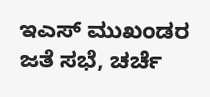ಇಎಸ್ ಮುಖಂಡರ ಜತೆ ಸಭೆ, ಚರ್ಚೆ